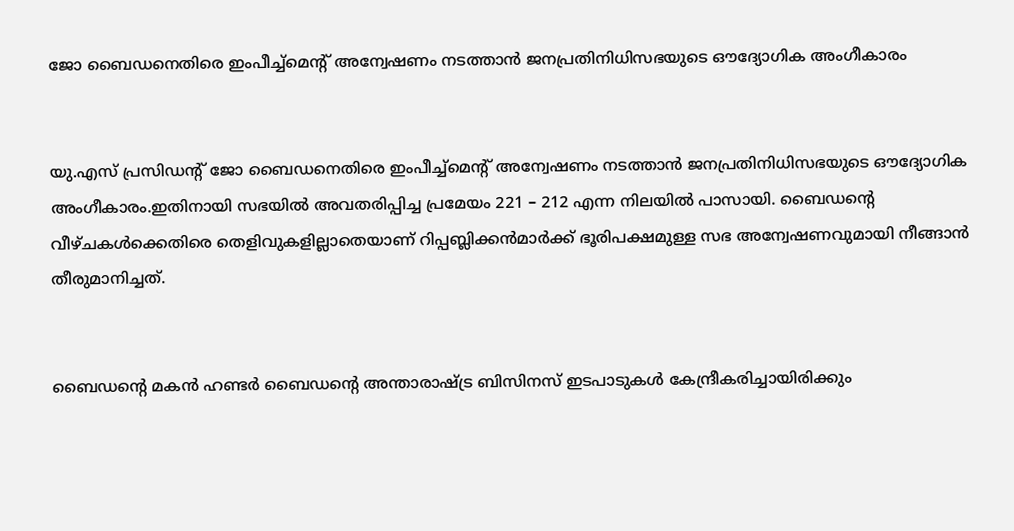ജോ ബൈഡനെതിരെ ഇംപീച്ച്‌മെന്റ് അന്വേഷണം നടത്താൻ ജനപ്രതിനിധിസഭയുടെ ഔദ്യോഗിക അംഗീകാരം


യു.എസ് പ്രസിഡന്റ്‌ ജോ ബൈഡനെതിരെ ഇംപീച്ച്‌മെന്റ് അന്വേഷണം നടത്താൻ ജനപ്രതിനിധിസഭയുടെ ഔദ്യോഗിക അംഗീകാരം.ഇതിനായി സഭയില്‍ അവതരിപ്പിച്ച പ്രമേയം 221 – 212 എന്ന നിലയില്‍ പാസായി. ബൈഡന്റെ വീഴ്ചകള്‍ക്കെതിരെ തെളിവുകളില്ലാതെയാണ് റിപ്പബ്ലിക്കൻമാര്‍ക്ക് ഭൂരിപക്ഷമുള്ള സഭ അന്വേഷണവുമായി നീങ്ങാൻ തീരുമാനിച്ചത്.


ബൈഡന്റെ മകൻ ഹണ്ടര്‍ ബൈഡന്റെ അന്താരാഷ്ട്ര ബിസിനസ് ഇടപാടുകള്‍ കേന്ദ്രീകരിച്ചായിരിക്കും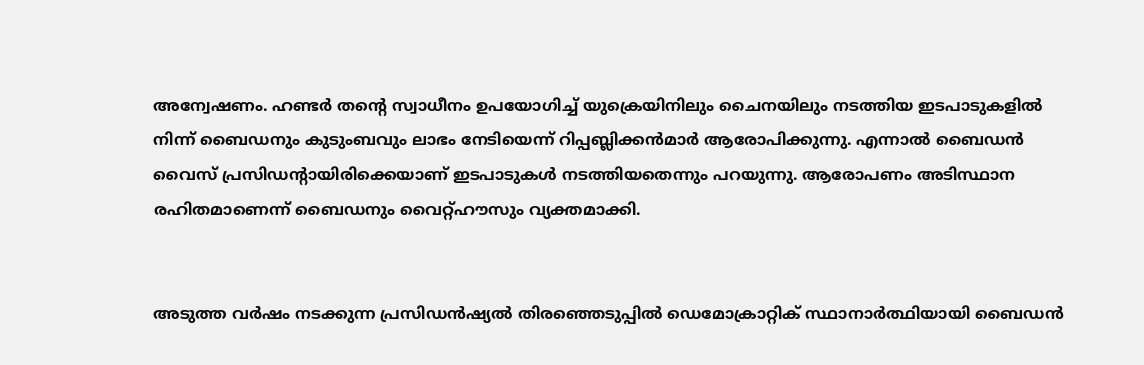അന്വേഷണം. ഹണ്ടര്‍ തന്റെ സ്വാധീനം ഉപയോഗിച്ച്‌ യുക്രെയിനിലും ചൈനയിലും നടത്തിയ ഇടപാടുകളില്‍ നിന്ന് ബൈഡനും കുടുംബവും ലാഭം നേടിയെന്ന് റിപ്പബ്ലിക്കൻമാര്‍ ആരോപിക്കുന്നു. എന്നാല്‍ ബൈഡൻ വൈസ് പ്രസിഡന്റായിരിക്കെയാണ് ഇടപാടുകള്‍ നടത്തിയതെന്നും പറയുന്നു. ആരോപണം അടിസ്ഥാന രഹിതമാണെന്ന് ബൈഡനും വൈറ്റ്‌ഹൗസും വ്യക്തമാക്കി.


അടുത്ത വര്‍ഷം നടക്കുന്ന പ്രസിഡൻഷ്യല്‍ തിരഞ്ഞെടുപ്പില്‍ ഡെമോക്രാറ്റിക് സ്ഥാനാര്‍ത്ഥിയായി ബൈഡൻ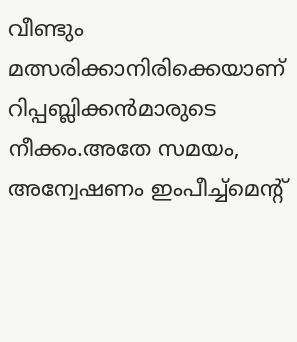വീണ്ടും മത്സരിക്കാനിരിക്കെയാണ് റിപ്പബ്ലിക്കൻമാരുടെ നീക്കം.അതേ സമയം, അന്വേഷണം ഇംപീച്ച്‌മെന്റ്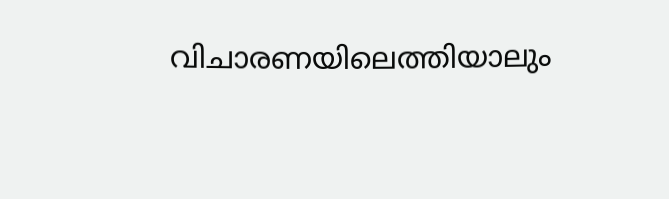വിചാരണയിലെത്തിയാലും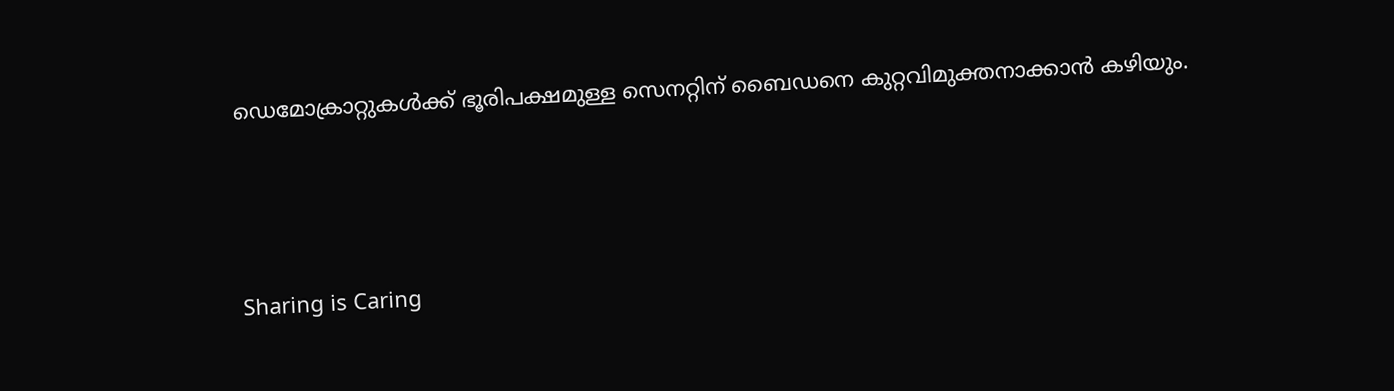ഡെമോക്രാറ്റുകള്‍ക്ക് ഭൂരിപക്ഷമുള്ള സെനറ്റിന് ബൈഡനെ കുറ്റവിമുക്തനാക്കാൻ കഴിയും.



Sharing is Caring